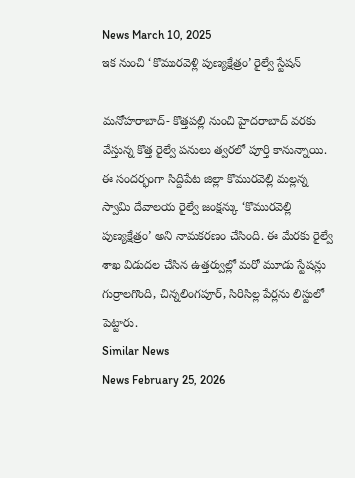News March 10, 2025
ఇక నుంచి ‘కొమురవెళ్లి పుణ్యక్షేత్రం’ రైల్వే స్టేషన్

మనోహరాబాద్- కొత్తపల్లి నుంచి హైదరాబాద్ వరకు వేస్తున్న కొత్త రైల్వే పనులు త్వరలో పూర్తి కానున్నాయి. ఈ సందర్భంగా సిద్దిపేట జిల్లా కొమురవెల్లి మల్లన్న స్వామి దేవాలయ రైల్వే జంక్షన్కు ‘కొమురవెల్లి పుణ్యక్షేత్రం’ అని నామకరణం చేసింది. ఈ మేరకు రైల్వే శాఖ విడుదల చేసిన ఉత్తర్వుల్లో మరో మూడు స్టేషన్లు గుర్రాలగొంది, చిన్నలింగపూర్, సిరిసిల్ల పేర్లను లిస్టులో పెట్టారు.
Similar News
News February 25, 2026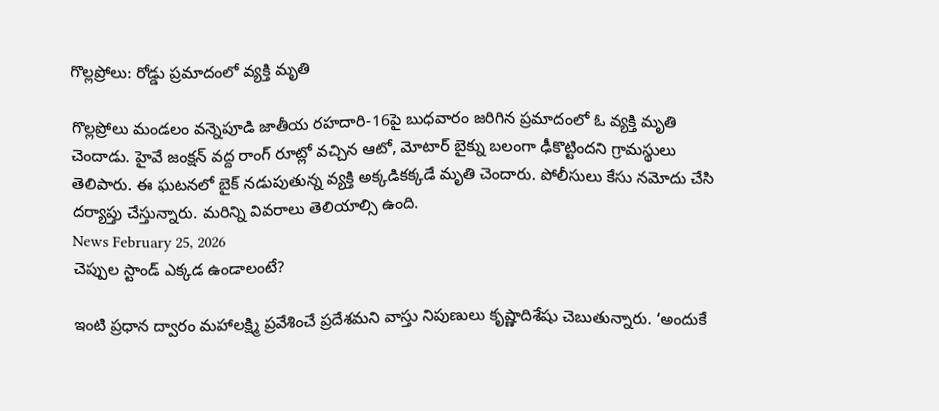గొల్లప్రోలు: రోడ్డు ప్రమాదంలో వ్యక్తి మృతి

గొల్లప్రోలు మండలం వన్నెపూడి జాతీయ రహదారి-16పై బుధవారం జరిగిన ప్రమాదంలో ఓ వ్యక్తి మృతి చెందాడు. హైవే జంక్షన్ వద్ద రాంగ్ రూట్లో వచ్చిన ఆటో, మోటార్ బైక్ను బలంగా ఢీకొట్టిందని గ్రామస్థులు తెలిపారు. ఈ ఘటనలో బైక్ నడుపుతున్న వ్యక్తి అక్కడికక్కడే మృతి చెందారు. పోలీసులు కేసు నమోదు చేసి దర్యాప్తు చేస్తున్నారు. మరిన్ని వివరాలు తెలియాల్సి ఉంది.
News February 25, 2026
చెప్పుల స్టాండ్ ఎక్కడ ఉండాలంటే?

ఇంటి ప్రధాన ద్వారం మహాలక్ష్మి ప్రవేశించే ప్రదేశమని వాస్తు నిపుణులు కృష్ణాదిశేషు చెబుతున్నారు. ‘అందుకే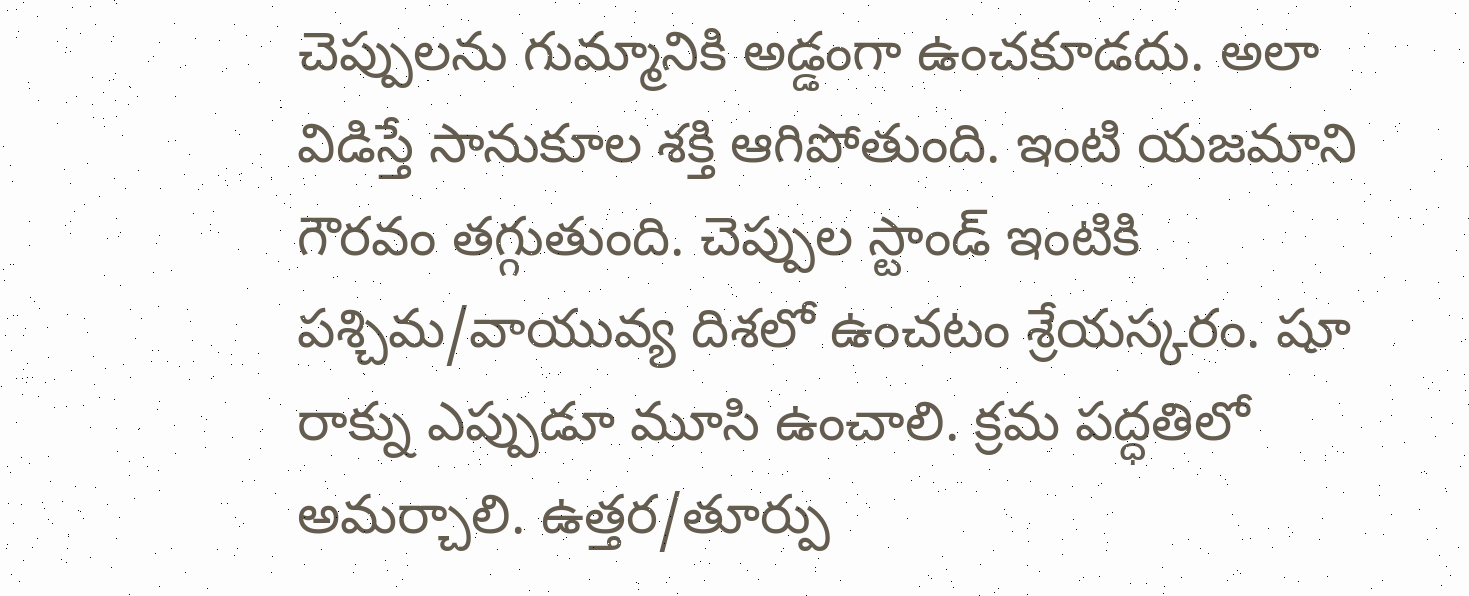చెప్పులను గుమ్మానికి అడ్డంగా ఉంచకూడదు. అలా విడిస్తే సానుకూల శక్తి ఆగిపోతుంది. ఇంటి యజమాని గౌరవం తగ్గుతుంది. చెప్పుల స్టాండ్ ఇంటికి పశ్చిమ/వాయువ్య దిశలో ఉంచటం శ్రేయస్కరం. షూ రాక్ను ఎప్పుడూ మూసి ఉంచాలి. క్రమ పద్ధతిలో అమర్చాలి. ఉత్తర/తూర్పు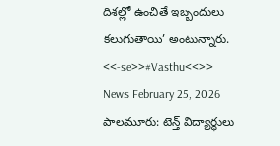దిశల్లో ఉంచితే ఇబ్బందులు కలుగుతాయి’ అంటున్నారు. <<-se>>#Vasthu<<>>
News February 25, 2026
పాలమూరు: టెన్త్ విద్యార్థులు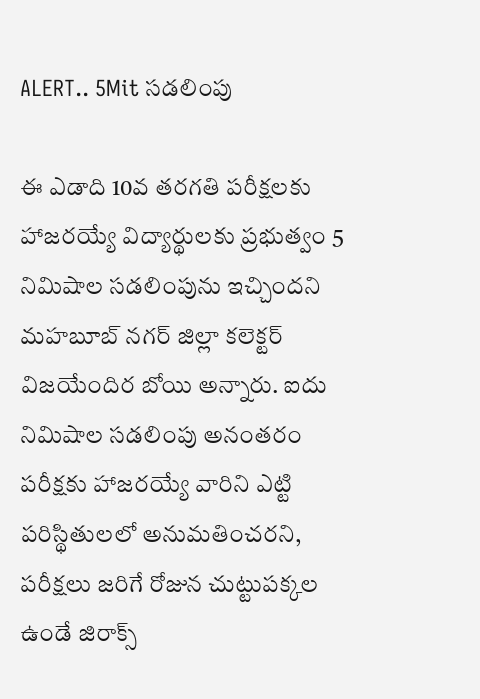ALERT.. 5Mit సడలింపు

ఈ ఎడాది 10వ తరగతి పరీక్షలకు హాజరయ్యే విద్యార్థులకు ప్రభుత్వం 5 నిమిషాల సడలింపును ఇచ్చిందని మహబూబ్ నగర్ జిల్లా కలెక్టర్ విజయేందిర బోయి అన్నారు. ఐదు నిమిషాల సడలింపు అనంతరం పరీక్షకు హాజరయ్యే వారిని ఎట్టి పరిస్థితులలో అనుమతించరని, పరీక్షలు జరిగే రోజున చుట్టుపక్కల ఉండే జిరాక్స్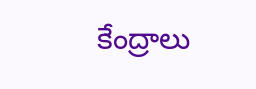కేంద్రాలు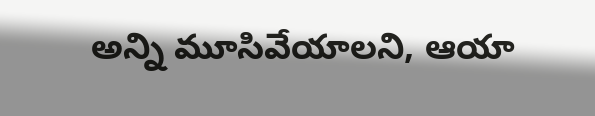అన్ని మూసివేయాలని, ఆయా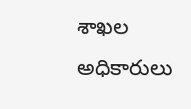శాఖల అధికారులు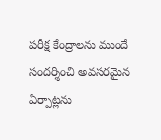పరీక్ష కేంద్రాలను ముందే సందర్శించి అవసరమైన ఏర్పాట్లను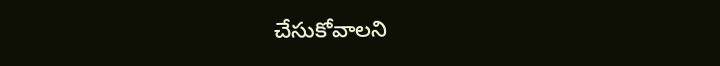చేసుకోవాలని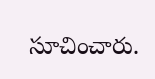సూచించారు.